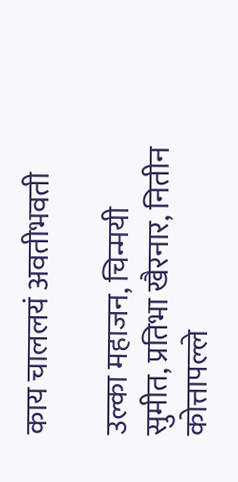काय चाललयं अवतीभवती

उल्का महाजन, चिन्मयी सुमीत, प्रतिभा खैरनार, नितीन कोत्तापल्ले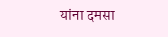यांना दमसा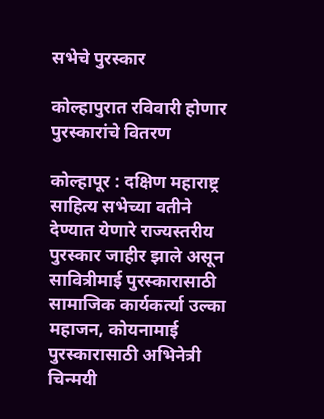सभेचे पुरस्कार

कोल्हापुरात रविवारी होणार पुरस्कारांचे वितरण

कोल्हापूर : दक्षिण महाराष्ट्र साहित्य सभेच्या वतीने देण्यात येणारे राज्यस्तरीय पुरस्कार जाहीर झाले असून सावित्रीमाई पुरस्कारासाठी सामाजिक कार्यकर्त्या उल्का महाजन, कोयनामाई पुरस्कारासाठी अभिनेत्री चिन्मयी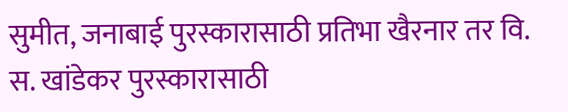सुमीत, जनाबाई पुरस्कारासाठी प्रतिभा खैरनार तर वि. स. खांडेकर पुरस्कारासाठी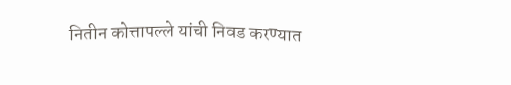नितीन कोत्तापल्ले यांची निवड करण्यात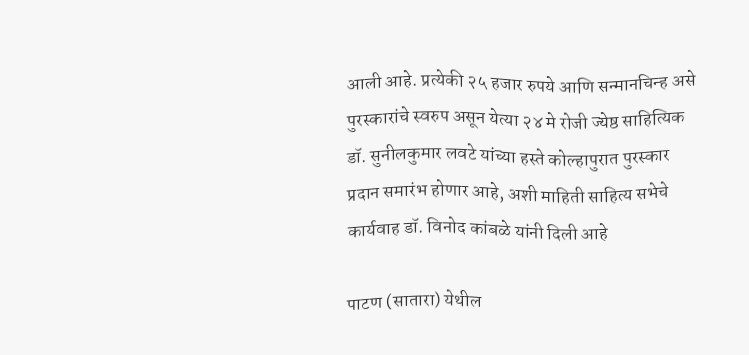आली आहे. प्रत्येकी २५ हजार रुपये आणि सन्मानचिन्ह असे पुरस्कारांचे स्वरुप असून येत्या २४ मे रोजी ज्येष्ठ साहित्यिक डॉ. सुनीलकुमार लवटे यांच्या हस्ते कोल्हापुरात पुरस्कार प्रदान समारंभ होणार आहे, अशी माहिती साहित्य सभेचे कार्यवाह डॉ. विनोद कांबळे यांनी दिली आहे

पाटण (सातारा) येथील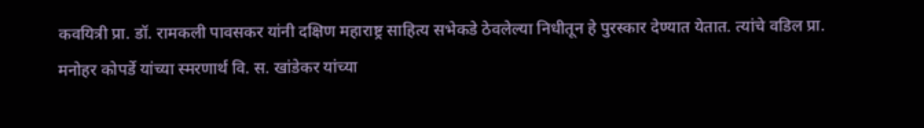कवयित्री प्रा. डॉ. रामकली पावसकर यांनी दक्षिण महाराष्ट्र साहित्य सभेकडे ठेवलेल्या निधीतून हे पुरस्कार देण्यात येतात. त्यांचे वडिल प्रा. मनोहर कोपर्डे यांच्या स्मरणार्थ वि. स. खांडेकर यांच्या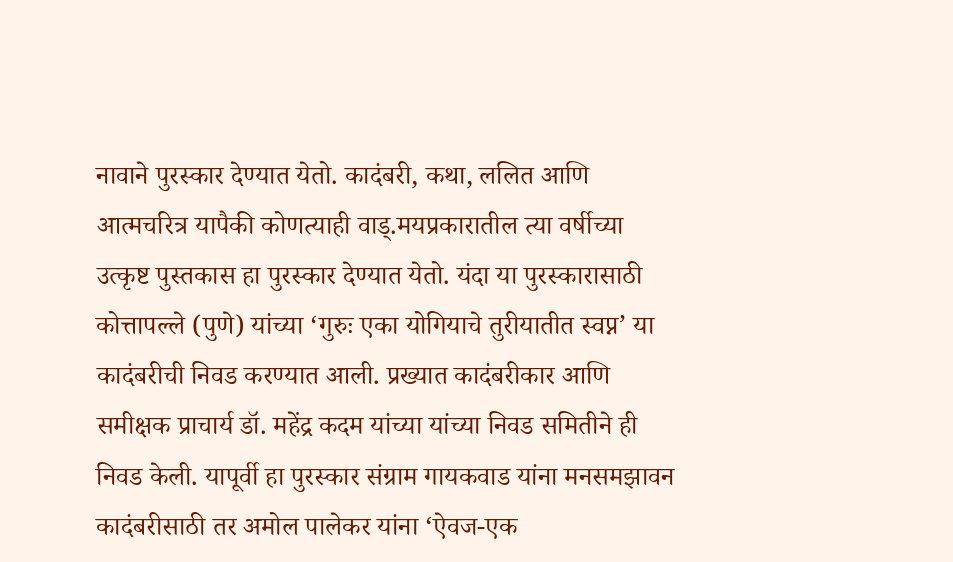नावाने पुरस्कार देण्यात येतो. कादंबरी, कथा, ललित आणि आत्मचरित्र यापैकी कोणत्याही वाड्.मयप्रकारातील त्या वर्षीच्या उत्कृष्ट पुस्तकास हा पुरस्कार देण्यात येतो. यंदा या पुरस्कारासाठी कोत्तापल्ले (पुणे) यांच्या ‘गुरुः एका योगियाचे तुरीयातीत स्वप्न’ या कादंबरीची निवड करण्यात आली. प्रख्यात कादंबरीकार आणि समीक्षक प्राचार्य डॉ. महेंद्र कदम यांच्या यांच्या निवड समितीने ही निवड केली. यापूर्वी हा पुरस्कार संग्राम गायकवाड यांना मनसमझावन कादंबरीसाठी तर अमोल पालेकर यांना ‘ऐवज-एक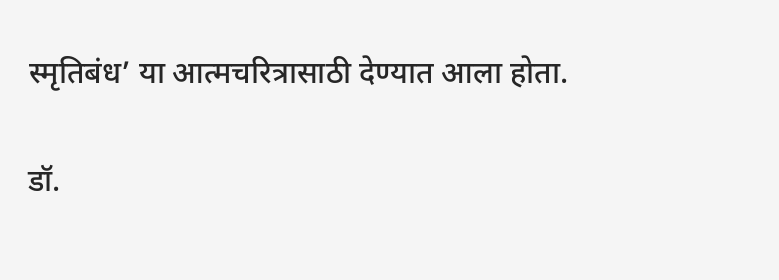स्मृतिबंध’ या आत्मचरित्रासाठी देण्यात आला होता.

डॉ.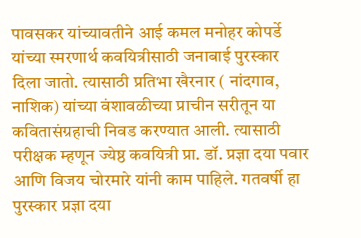पावसकर यांच्यावतीने आई कमल मनोहर कोपर्डे यांच्या स्मरणार्थ कवयित्रीसाठी जनाबाई पुरस्कार दिला जातो. त्यासाठी प्रतिभा खैरनार ( नांदगाव, नाशिक) यांच्या वंशावळीच्या प्राचीन सरीतून या कवितासंग्रहाची निवड करण्यात आली. त्यासाठी परीक्षक म्हणून ज्येष्ठ कवयित्री प्रा. डॉ. प्रज्ञा दया पवार आणि विजय चोरमारे यांनी काम पाहिले. गतवर्षी हा पुरस्कार प्रज्ञा दया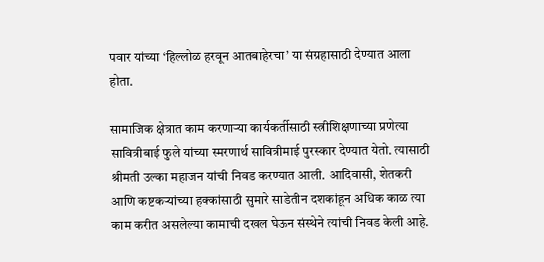पवार यांच्या ‘हिल्लोळ हरवून आतबाहेरचा’ या संग्रहासाठी देण्यात आला होता.

सामाजिक क्षेत्रात काम करणाऱ्या कार्यकर्तीसाठी स्त्रीशिक्षणाच्या प्रणेत्या सावित्रीबाई फुले यांच्या स्मरणार्थ सावित्रीमाई पुरस्कार देण्यात येतो. त्यासाठी श्रीमती उल्का महाजन यांची निवड करण्यात आली. आदिवासी, शेतकरी आणि कष्टकऱ्यांच्या हक्कांसाठी सुमारे साडेतीन दशकांहून अधिक काळ त्या काम करीत असलेल्या कामाची दखल घेऊन संस्थेने त्यांची निवड केली आहे.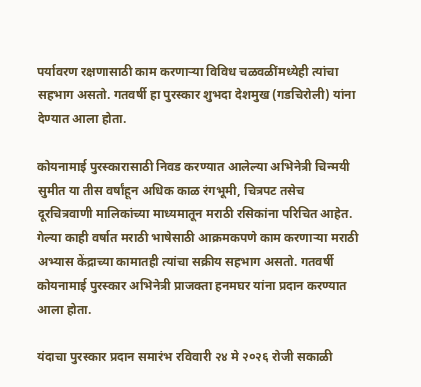पर्यावरण रक्षणासाठी काम करणाऱ्या विविध चळवळींमध्येही त्यांचा सहभाग असतो. गतवर्षी हा पुरस्कार शुभदा देशमुख (गडचिरोली) यांना देण्यात आला होता.

कोयनामाई पुरस्कारासाठी निवड करण्यात आलेल्या अभिनेत्री चिन्मयी सुमीत या तीस वर्षांहून अधिक काळ रंगभूमी, चित्रपट तसेच दूरचित्रवाणी मालिकांच्या माध्यमातून मराठी रसिकांना परिचित आहेत. गेल्या काही वर्षात मराठी भाषेसाठी आक्रमकपणे काम करणाऱ्या मराठी अभ्यास केंद्राच्या कामातही त्यांचा सक्रीय सहभाग असतो. गतवर्षी कोयनामाई पुरस्कार अभिनेत्री प्राजक्ता हनमघर यांना प्रदान करण्यात आला होता.

यंदाचा पुरस्कार प्रदान समारंभ रविवारी २४ मे २०२६ रोजी सकाळी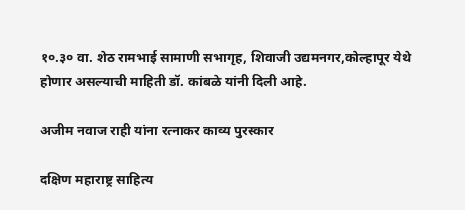१०.३० वा. शेठ रामभाई सामाणी सभागृह, शिवाजी उद्यमनगर,कोल्हापूर येथे होणार असल्याची माहिती डॉ. कांबळे यांनी दिली आहे.

अजीम नवाज राही यांना रत्नाकर काव्य पुरस्कार

दक्षिण महाराष्ट्र साहित्य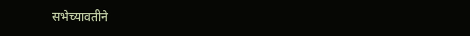सभेच्यावतीने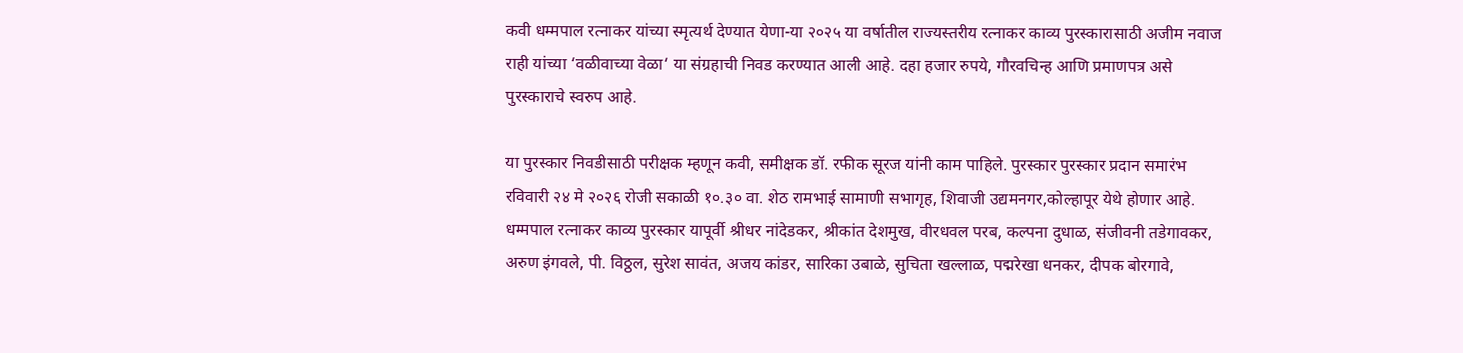कवी धम्मपाल रत्नाकर यांच्या स्मृत्यर्थ देण्यात येणा-या २०२५ या वर्षातील राज्यस्तरीय रत्नाकर काव्य पुरस्कारासाठी अजीम नवाज राही यांच्या ‘वळीवाच्या वेळा‘ या संग्रहाची निवड करण्यात आली आहे. दहा हजार रुपये, गौरवचिन्ह आणि प्रमाणपत्र असे पुरस्काराचे स्वरुप आहे.

या पुरस्कार निवडीसाठी परीक्षक म्हणून कवी, समीक्षक डॉ. रफीक सूरज यांनी काम पाहिले. पुरस्कार पुरस्कार प्रदान समारंभ रविवारी २४ मे २०२६ रोजी सकाळी १०.३० वा. शेठ रामभाई सामाणी सभागृह, शिवाजी उद्यमनगर,कोल्हापूर येथे होणार आहे. धम्मपाल रत्नाकर काव्य पुरस्कार यापूर्वी श्रीधर नांदेडकर, श्रीकांत देशमुख, वीरधवल परब, कल्पना दुधाळ, संजीवनी तडेगावकर, अरुण इंगवले, पी. विठ्ठल, सुरेश सावंत, अजय कांडर, सारिका उबाळे, सुचिता खल्लाळ, पद्मरेखा धनकर, दीपक बोरगावे,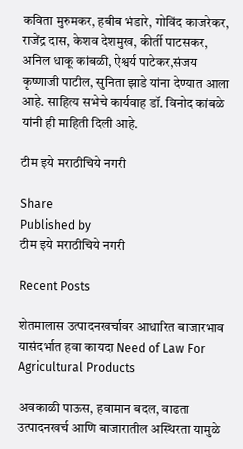कविता मुरुमकर, हबीब भंडारे, गोविंद काजरेकर, राजेंद्र दास, केशव देशमुख, कीर्ती पाटसकर, अनिल धाकू कांबळी, ऐश्वर्य पाटेकर,संजय कृष्णाजी पाटील, सुनिता झाडे यांना देण्यात आला आहे. साहित्य सभेचे कार्यवाह डॉ. विनोद कांबळे यांनी ही माहिती दिली आहे.

टीम इये मराठीचिये नगरी

Share
Published by
टीम इये मराठीचिये नगरी

Recent Posts

शेतमालास उत्पादनखर्चावर आधारित बाजारभाव यासंदर्भात हवा कायदा Need of Law For Agricultural Products

अवकाळी पाऊस, हवामान बदल, वाढता उत्पादनखर्च आणि बाजारातील अस्थिरता यामुळे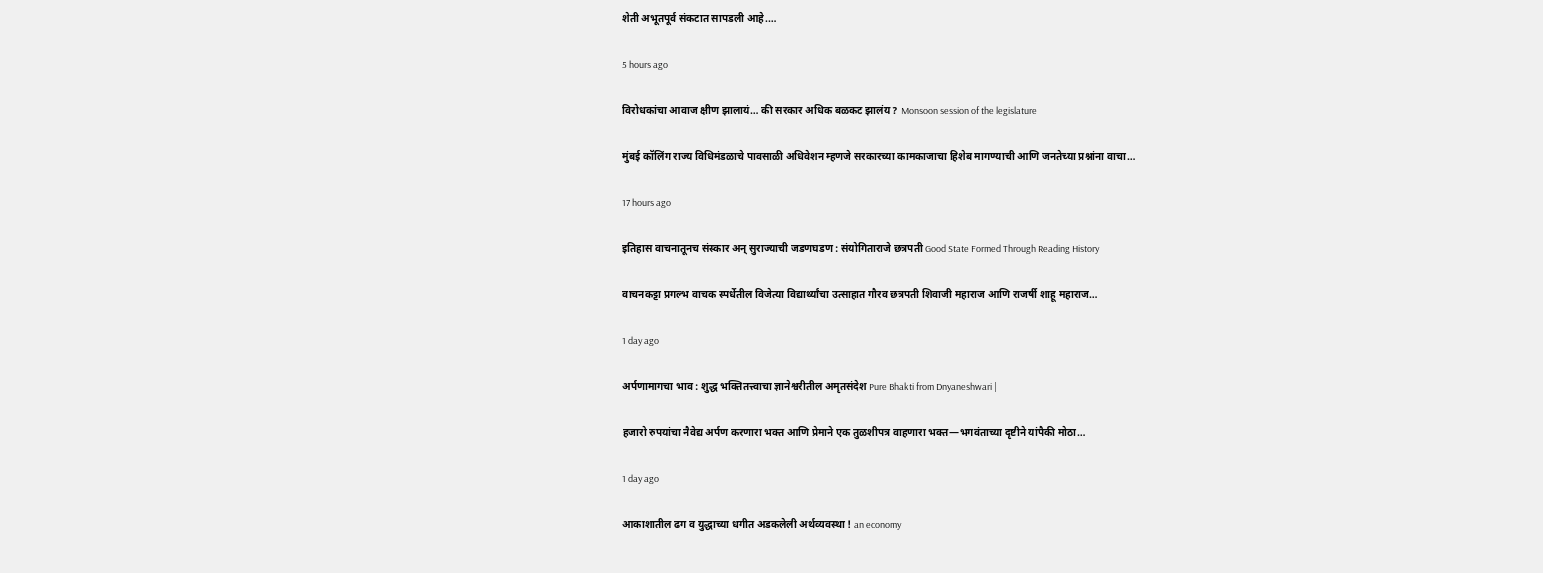शेती अभूतपूर्व संकटात सापडली आहे.…

5 hours ago

विरोधकांचा आवाज क्षीण झालायं… की सरकार अधिक बळकट झालंय ? Monsoon session of the legislature

मुंबई कॉलिंग राज्य विधिमंडळाचे पावसाळी अधिवेशन म्हणजे सरकारच्या कामकाजाचा हिशेब मागण्याची आणि जनतेच्या प्रश्नांना वाचा…

17 hours ago

इतिहास वाचनातूनच संस्कार अन् सुराज्याची जडणघडण : संयोगिताराजे छत्रपती Good State Formed Through Reading History

वाचनकट्टा प्रगल्भ वाचक स्पर्धेतील विजेत्या विद्यार्थ्यांचा उत्साहात गौरव छत्रपती शिवाजी महाराज आणि राजर्षी शाहू महाराज…

1 day ago

अर्पणामागचा भाव : शुद्ध भक्तितत्त्वाचा ज्ञानेश्वरीतील अमृतसंदेश Pure Bhakti from Dnyaneshwari |

हजारो रुपयांचा नैवेद्य अर्पण करणारा भक्त आणि प्रेमाने एक तुळशीपत्र वाहणारा भक्त—भगवंताच्या दृष्टीने यांपैकी मोठा…

1 day ago

आकाशातील ढग व युद्धाच्या धगीत अडकलेली अर्थव्यवस्था ! an economy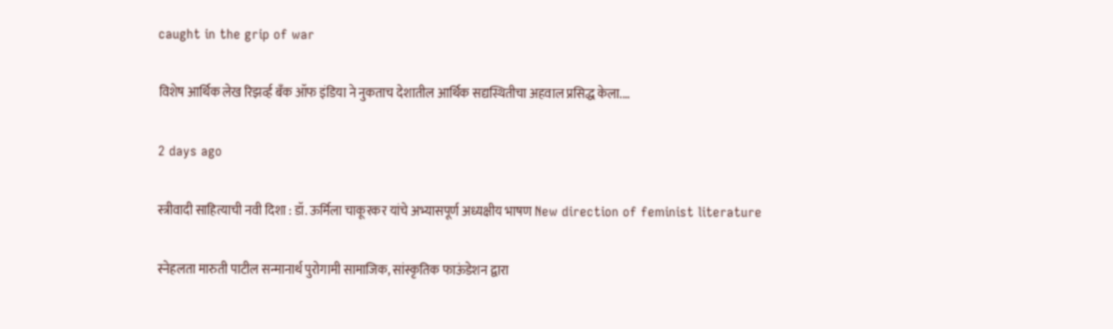caught in the grip of war

विशेष आर्थिक लेख रिझर्व्ह बँक ऑफ इंडिया ने नुकताच देशातील आर्थिक सद्यस्थितीचा अहवाल प्रसिद्ध केला.…

2 days ago

स्त्रीवादी साहित्याची नवी दिशा : डॉ. ऊर्मिला चाकूरकर यांचे अभ्यासपूर्ण अध्यक्षीय भाषण New direction of feminist literature

स्नेहलता मारुती पाटील सन्मानार्थ पुरोगामी सामाजिक, सांस्कृतिक फाऊंडेशन द्वारा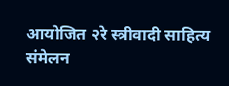आयोजित २रे स्त्रीवादी साहित्य संमेलन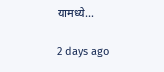यामध्ये…

2 days ago